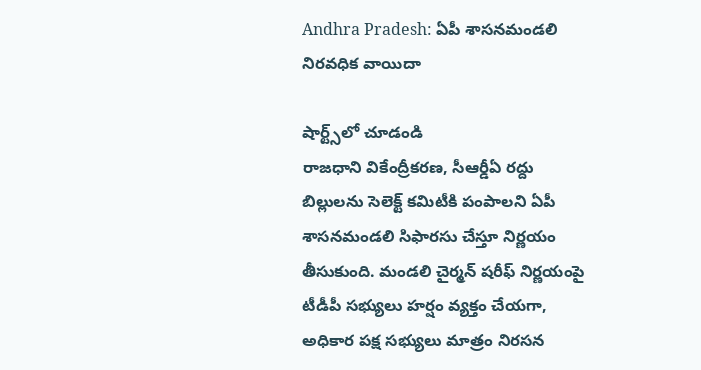Andhra Pradesh: ఏపీ శాసనమండలి నిరవధిక వాయిదా

షార్ట్స్‌లో చూడండి
రాజధాని వికేంద్రీకరణ, సీఆర్డీఏ రద్దు బిల్లులను సెలెక్ట్ కమిటీకి పంపాలని ఏపీ శాసనమండలి సిఫారసు చేస్తూ నిర్ణయం తీసుకుంది. మండలి చైర్మన్ షరీఫ్ నిర్ణయంపై టీడీపీ సభ్యులు హర్షం వ్యక్తం చేయగా, అధికార పక్ష సభ్యులు మాత్రం నిరసన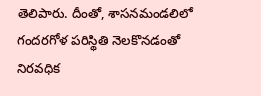తెలిపారు. దీంతో, శాసనమండలిలో గందరగోళ పరిస్థితి నెలకొనడంతో నిరవధిక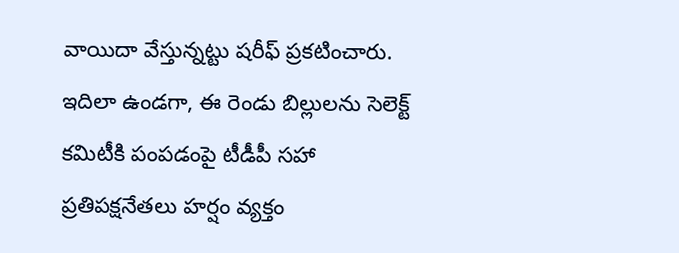వాయిదా వేస్తున్నట్టు షరీఫ్ ప్రకటించారు. ఇదిలా ఉండగా, ఈ రెండు బిల్లులను సెలెక్ట్ కమిటీకి పంపడంపై టీడీపీ సహా ప్రతిపక్షనేతలు హర్షం వ్యక్తం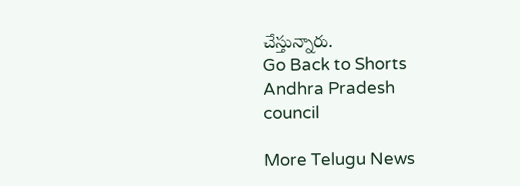చేస్తున్నారు.
Go Back to Shorts
Andhra Pradesh
council

More Telugu News